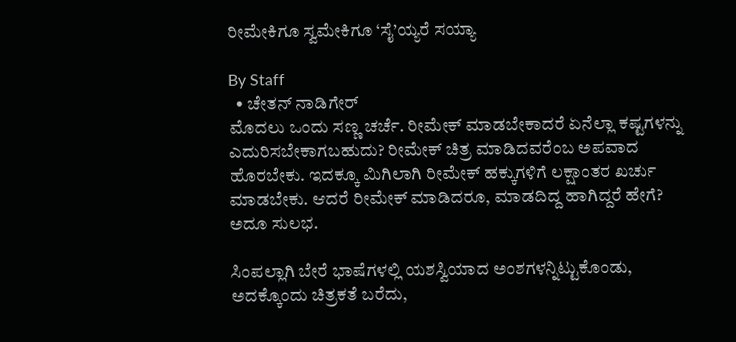ರೀಮೇಕಿಗೂ ಸ್ವಮೇಕಿಗೂ ‘ಸೈ’ಯ್ಯರೆ ಸಯ್ಯಾ

By Staff
  • ಚೇತನ್‌ ನಾಡಿಗೇರ್‌
ಮೊದಲು ಒಂದು ಸಣ್ಣ ಚರ್ಚೆ. ರೀಮೇಕ್‌ ಮಾಡಬೇಕಾದರೆ ಏನೆಲ್ಲಾ ಕಷ್ಟಗಳನ್ನು ಎದುರಿಸಬೇಕಾಗಬಹುದು? ರೀಮೇಕ್‌ ಚಿತ್ರ ಮಾಡಿದವರೆಂಬ ಅಪವಾದ ಹೊರಬೇಕು. ಇದಕ್ಕೂ ಮಿಗಿಲಾಗಿ ರೀಮೇಕ್‌ ಹಕ್ಕುಗಳಿಗೆ ಲಕ್ಷಾಂತರ ಖರ್ಚು ಮಾಡಬೇಕು. ಆದರೆ ರೀಮೇಕ್‌ ಮಾಡಿದರೂ, ಮಾಡದಿದ್ದ ಹಾಗಿದ್ದರೆ ಹೇಗೆ? ಅದೂ ಸುಲಭ.

ಸಿಂಪಲ್ಲಾಗಿ ಬೇರೆ ಭಾಷೆಗಳಲ್ಲಿ ಯಶಸ್ವಿಯಾದ ಅಂಶಗಳನ್ನಿಟ್ಟುಕೊಂಡು, ಅದಕ್ಕೊಂದು ಚಿತ್ರಕತೆ ಬರೆದು,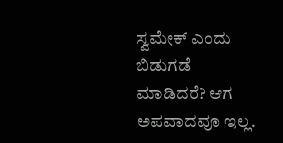ಸ್ವಮೇಕ್‌ ಎಂದು ಬಿಡುಗಡೆ ಮಾಡಿದರೆ? ಆಗ ಅಪವಾದವೂ ಇಲ್ಲ.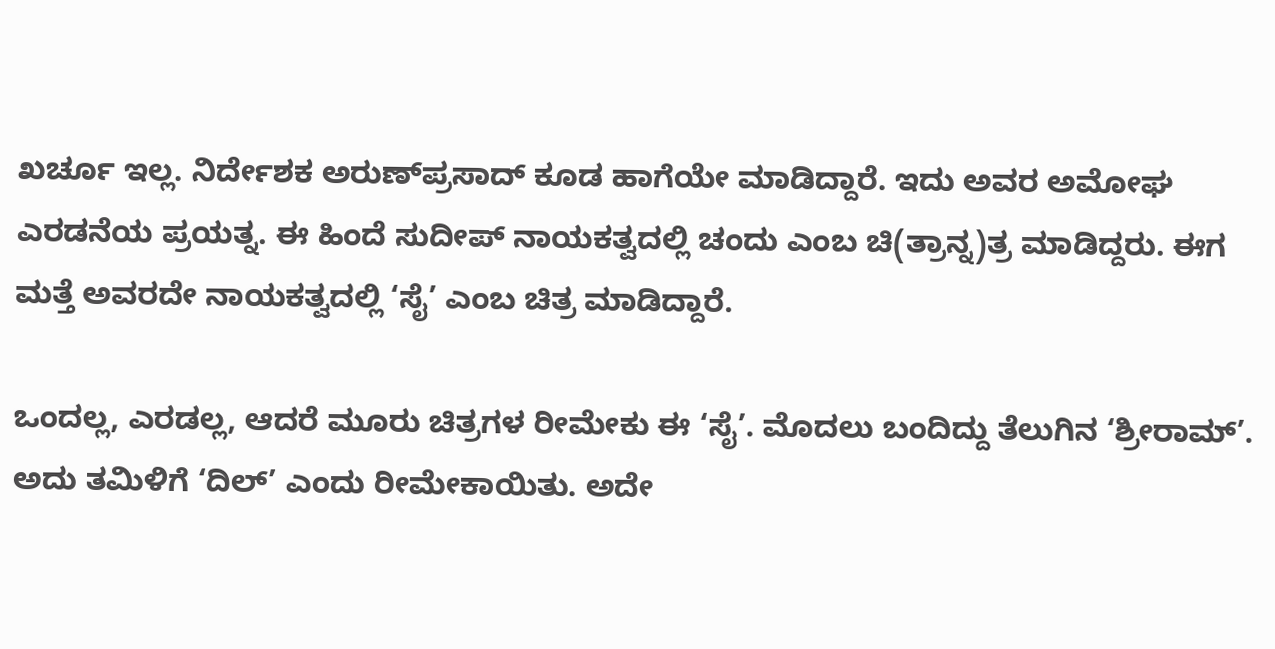ಖರ್ಚೂ ಇಲ್ಲ. ನಿರ್ದೇಶಕ ಅರುಣ್‌ಪ್ರಸಾದ್‌ ಕೂಡ ಹಾಗೆಯೇ ಮಾಡಿದ್ದಾರೆ. ಇದು ಅವರ ಅಮೋಘ ಎರಡನೆಯ ಪ್ರಯತ್ನ. ಈ ಹಿಂದೆ ಸುದೀಪ್‌ ನಾಯಕತ್ವದಲ್ಲಿ ಚಂದು ಎಂಬ ಚಿ(ತ್ರಾನ್ನ)ತ್ರ ಮಾಡಿದ್ದರು. ಈಗ ಮತ್ತೆ ಅವರದೇ ನಾಯಕತ್ವದಲ್ಲಿ ‘ಸೈ’ ಎಂಬ ಚಿತ್ರ ಮಾಡಿದ್ದಾರೆ.

ಒಂದಲ್ಲ, ಎರಡಲ್ಲ, ಆದರೆ ಮೂರು ಚಿತ್ರಗಳ ರೀಮೇಕು ಈ ‘ಸೈ’. ಮೊದಲು ಬಂದಿದ್ದು ತೆಲುಗಿನ ‘ಶ್ರೀರಾಮ್‌’. ಅದು ತಮಿಳಿಗೆ ‘ದಿಲ್‌’ ಎಂದು ರೀಮೇಕಾಯಿತು. ಅದೇ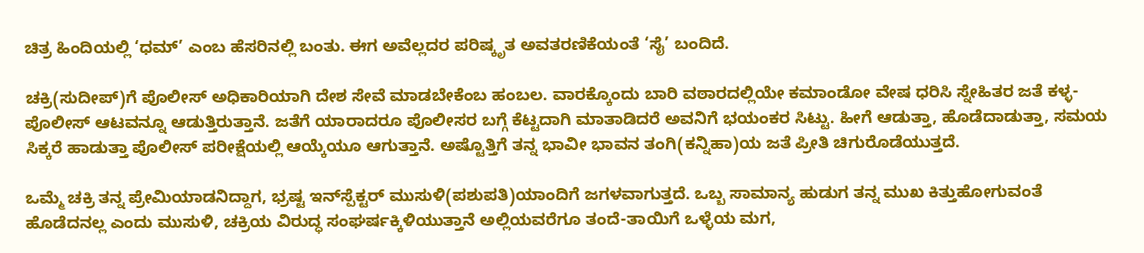ಚಿತ್ರ ಹಿಂದಿಯಲ್ಲಿ ‘ಧಮ್‌’ ಎಂಬ ಹೆಸರಿನಲ್ಲಿ ಬಂತು. ಈಗ ಅವೆಲ್ಲದರ ಪರಿಷ್ಕೃತ ಅವತರಣಿಕೆಯಂತೆ ‘ಸೈ’ ಬಂದಿದೆ.

ಚಕ್ರಿ(ಸುದೀಪ್‌)ಗೆ ಪೊಲೀಸ್‌ ಅಧಿಕಾರಿಯಾಗಿ ದೇಶ ಸೇವೆ ಮಾಡಬೇಕೆಂಬ ಹಂಬಲ. ವಾರಕ್ಕೊಂದು ಬಾರಿ ವಠಾರದಲ್ಲಿಯೇ ಕಮಾಂಡೋ ವೇಷ ಧರಿಸಿ ಸ್ನೇಹಿತರ ಜತೆ ಕಳ್ಳ-ಪೊಲೀಸ್‌ ಆಟವನ್ನೂ ಆಡುತ್ತಿರುತ್ತಾನೆ. ಜತೆಗೆ ಯಾರಾದರೂ ಪೊಲೀಸರ ಬಗ್ಗೆ ಕೆಟ್ಟದಾಗಿ ಮಾತಾಡಿದರೆ ಅವನಿಗೆ ಭಯಂಕರ ಸಿಟ್ಟು. ಹೀಗೆ ಆಡುತ್ತಾ, ಹೊಡೆದಾಡುತ್ತಾ, ಸಮಯ ಸಿಕ್ಕರೆ ಹಾಡುತ್ತಾ ಪೊಲೀಸ್‌ ಪರೀಕ್ಷೆಯಲ್ಲಿ ಆಯ್ಕೆಯೂ ಆಗುತ್ತಾನೆ. ಅಷ್ಟೊತ್ತಿಗೆ ತನ್ನ ಭಾವೀ ಭಾವನ ತಂಗಿ(ಕನ್ನಿಹಾ)ಯ ಜತೆ ಪ್ರೀತಿ ಚಿಗುರೊಡೆಯುತ್ತದೆ.

ಒಮ್ಮೆ ಚಕ್ರಿ ತನ್ನ ಪ್ರೇಮಿಯಾಡನಿದ್ದಾಗ, ಭ್ರಷ್ಟ ಇನ್‌ಸ್ಪೆಕ್ಟರ್‌ ಮುಸುಳಿ(ಪಶುಪತಿ)ಯಾಂದಿಗೆ ಜಗಳವಾಗುತ್ತದೆ. ಒಬ್ಬ ಸಾಮಾನ್ಯ ಹುಡುಗ ತನ್ನ ಮುಖ ಕಿತ್ತುಹೋಗುವಂತೆ ಹೊಡೆದನಲ್ಲ ಎಂದು ಮುಸುಳಿ, ಚಕ್ರಿಯ ವಿರುದ್ಧ ಸಂಘರ್ಷಕ್ಕಿಳಿಯುತ್ತಾನೆ ಅಲ್ಲಿಯವರೆಗೂ ತಂದೆ-ತಾಯಿಗೆ ಒಳ್ಳೆಯ ಮಗ,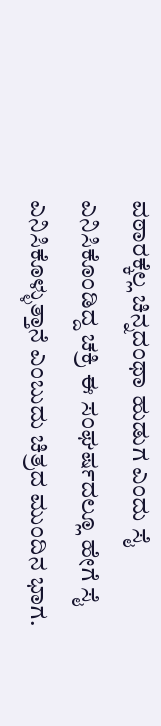ವಠಾರಕ್ಕೆಲ್ಲ ಚಿನ್ನದಂಥಾ ಹುಡುಗ ಎಂದು ಸೈ ಎನಿಸಿಕೊಂಡಿದ್ದ ಚಕ್ರಿ ಈ ಸಂಘರ್ಷದಲ್ಲೂ ಹೇಗೆ ಸೈ ಎನಿಸಿಕೊಳ್ಳುತ್ತಾನೆ ಎಂಬುದು ಚಿತ್ರದ ಮುಂದಿನ ಭಾಗ.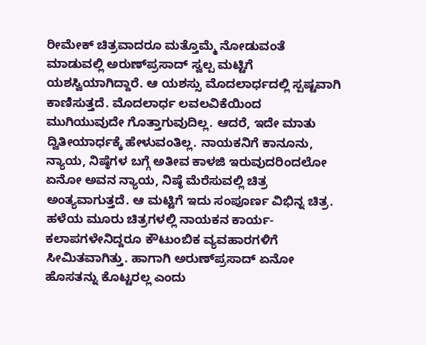ರೀಮೇಕ್‌ ಚಿತ್ರವಾದರೂ ಮತ್ತೊಮ್ಮೆ ನೋಡುವಂತೆ ಮಾಡುವಲ್ಲಿ ಅರುಣ್‌ಪ್ರಸಾದ್‌ ಸ್ವಲ್ಪ ಮಟ್ಟಿಗೆ ಯಶಸ್ವಿಯಾಗಿದ್ದಾರೆ. ಆ ಯಶಸ್ಸು ಮೊದಲಾರ್ಧದಲ್ಲಿ ಸ್ಪಷ್ಟವಾಗಿ ಕಾಣಿಸುತ್ತದೆ. ಮೊದಲಾರ್ಧ ಲವಲವಿಕೆಯಿಂದ ಮುಗಿಯುವುದೇ ಗೊತ್ತಾಗುವುದಿಲ್ಲ. ಆದರೆ, ಇದೇ ಮಾತು ದ್ವಿತೀಯಾರ್ಧಕ್ಕೆ ಹೇಳುವಂತಿಲ್ಲ. ನಾಯಕನಿಗೆ ಕಾನೂನು, ನ್ಯಾಯ, ನಿಷ್ಠೆಗಳ ಬಗ್ಗೆ ಅತೀವ ಕಾಳಜಿ ಇರುವುದರಿಂದಲೋ ಏನೋ ಅವನ ನ್ಯಾಯ, ನಿಷ್ಠೆ ಮೆರೆಸುವಲ್ಲಿ ಚಿತ್ರ ಅಂತ್ಯವಾಗುತ್ತದೆ. ಆ ಮಟ್ಟಿಗೆ ಇದು ಸಂಪೂರ್ಣ ವಿಭಿನ್ನ ಚಿತ್ರ. ಹಳೆಯ ಮೂರು ಚಿತ್ರಗಳಲ್ಲಿ ನಾಯಕನ ಕಾರ್ಯ-ಕಲಾಪಗಳೇನಿದ್ದರೂ ಕೌಟುಂಬಿಕ ವ್ಯವಹಾರಗಳಿಗೆ ಸೀಮಿತವಾಗಿತ್ತು. ಹಾಗಾಗಿ ಅರುಣ್‌ಪ್ರಸಾದ್‌ ಏನೋ ಹೊಸತನ್ನು ಕೊಟ್ಟರಲ್ಲ ಎಂದು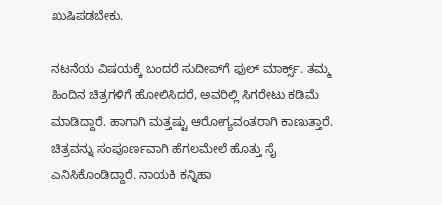ಖುಷಿಪಡಬೇಕು.

ನಟನೆಯ ವಿಷಯಕ್ಕೆ ಬಂದರೆ ಸುದೀಪ್‌ಗೆ ಫುಲ್‌ ಮಾರ್ಕ್ಸ್‌. ತಮ್ಮ ಹಿಂದಿನ ಚಿತ್ರಗಳಿಗೆ ಹೋಲಿಸಿದರೆ, ಅವರಿಲ್ಲಿ ಸಿಗರೇಟು ಕಡಿಮೆ ಮಾಡಿದ್ದಾರೆ. ಹಾಗಾಗಿ ಮತ್ತಷ್ಟು ಆರೋಗ್ಯವಂತರಾಗಿ ಕಾಣುತ್ತಾರೆ. ಚಿತ್ರವನ್ನು ಸಂಪೂರ್ಣವಾಗಿ ಹೆಗಲಮೇಲೆ ಹೊತ್ತು ಸೈ ಎನಿಸಿಕೊಂಡಿದ್ದಾರೆ. ನಾಯಕಿ ಕನ್ನಿಹಾ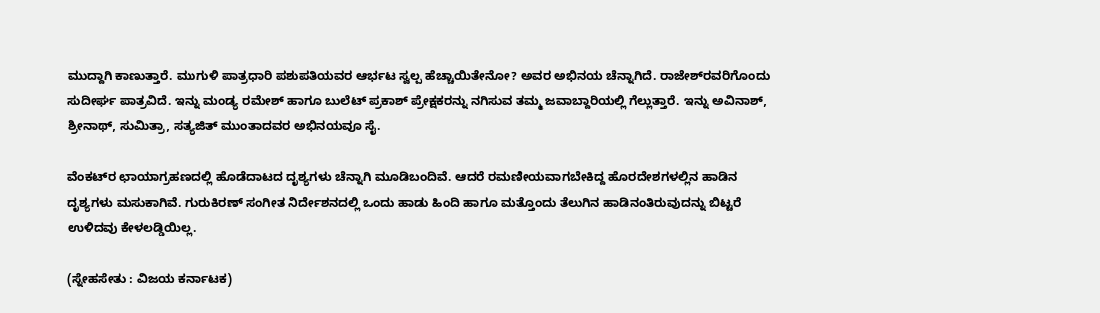ಮುದ್ದಾಗಿ ಕಾಣುತ್ತಾರೆ. ಮುಗುಳಿ ಪಾತ್ರಧಾರಿ ಪಶುಪತಿಯವರ ಆರ್ಭಟ ಸ್ವಲ್ಪ ಹೆಚ್ಚಾಯಿತೇನೋ? ಅವರ ಅಭಿನಯ ಚೆನ್ನಾಗಿದೆ. ರಾಜೇಶ್‌ರವರಿಗೊಂದು ಸುದೀರ್ಘ ಪಾತ್ರವಿದೆ. ಇನ್ನು ಮಂಡ್ಯ ರಮೇಶ್‌ ಹಾಗೂ ಬುಲೆಟ್‌ ಪ್ರಕಾಶ್‌ ಪ್ರೇಕ್ಷಕರನ್ನು ನಗಿಸುವ ತಮ್ಮ ಜವಾಬ್ದಾರಿಯಲ್ಲಿ ಗೆಲ್ಲುತ್ತಾರೆ. ಇನ್ನು ಅವಿನಾಶ್‌, ಶ್ರೀನಾಥ್‌, ಸುಮಿತ್ರಾ, ಸತ್ಯಜಿತ್‌ ಮುಂತಾದವರ ಅಭಿನಯವೂ ಸೈ.

ವೆಂಕಟ್‌ರ ಛಾಯಾಗ್ರಹಣದಲ್ಲಿ ಹೊಡೆದಾಟದ ದೃಶ್ಯಗಳು ಚೆನ್ನಾಗಿ ಮೂಡಿಬಂದಿವೆ. ಆದರೆ ರಮಣೀಯವಾಗಬೇಕಿದ್ದ ಹೊರದೇಶಗಳಲ್ಲಿನ ಹಾಡಿನ ದೃಶ್ಯಗಳು ಮಸುಕಾಗಿವೆ. ಗುರುಕಿರಣ್‌ ಸಂಗೀತ ನಿರ್ದೇಶನದಲ್ಲಿ ಒಂದು ಹಾಡು ಹಿಂದಿ ಹಾಗೂ ಮತ್ತೊಂದು ತೆಲುಗಿನ ಹಾಡಿನಂತಿರುವುದನ್ನು ಬಿಟ್ಟರೆ ಉಳಿದವು ಕೇಳಲಡ್ಡಿಯಿಲ್ಲ.

(ಸ್ನೇಹಸೇತು : ವಿಜಯ ಕರ್ನಾಟಕ)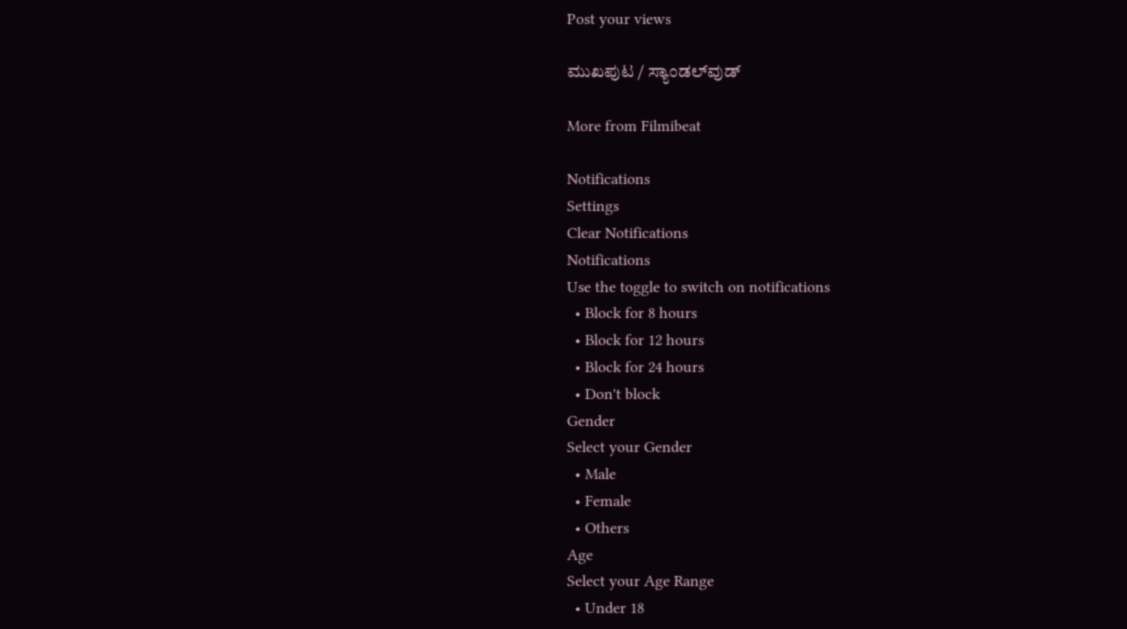Post your views

ಮುಖಪುಟ / ಸ್ಯಾಂಡಲ್‌ವುಡ್‌

More from Filmibeat

Notifications
Settings
Clear Notifications
Notifications
Use the toggle to switch on notifications
  • Block for 8 hours
  • Block for 12 hours
  • Block for 24 hours
  • Don't block
Gender
Select your Gender
  • Male
  • Female
  • Others
Age
Select your Age Range
  • Under 18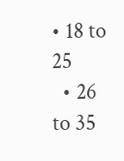• 18 to 25
  • 26 to 35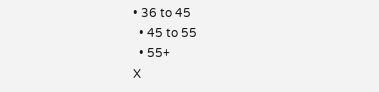• 36 to 45
  • 45 to 55
  • 55+
X